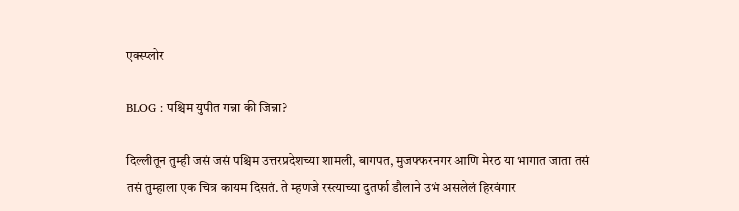एक्स्प्लोर

BLOG : पश्चिम युपीत गन्ना की जिन्ना?

दिल्लीतून तुम्ही जसं जसं पश्चिम उत्तरप्रदेशच्या शामली, बागपत, मुजफ्फरनगर आणि मेरठ या भागात जाता तसं तसं तुम्हाला एक चित्र कायम दिसतं. ते म्हणजे रस्त्याच्या दुतर्फा डौलाने उभं असलेलं हिरवंगार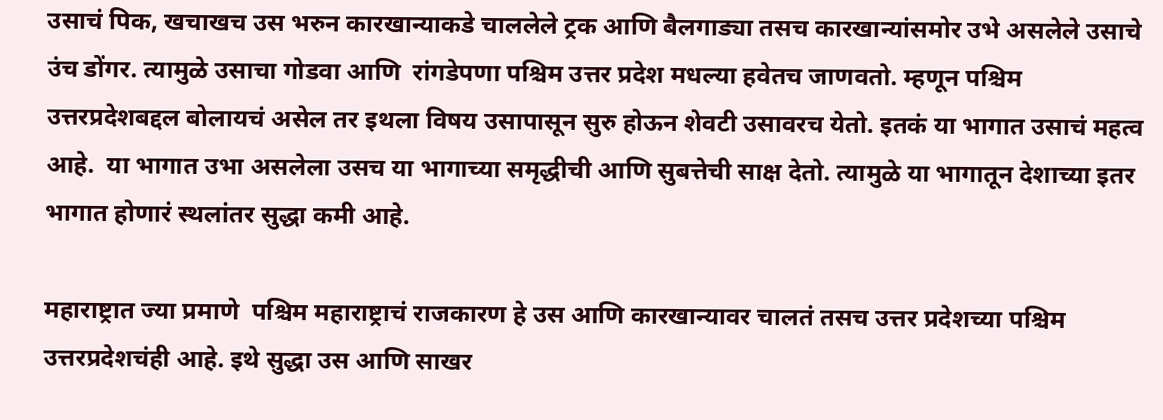उसाचं पिक, खचाखच उस भरुन कारखान्याकडे चाललेले ट्रक आणि बैलगाड्या तसच कारखान्यांसमोर उभे असलेले उसाचे उंच डोंगर. त्यामुळे उसाचा गोडवा आणि  रांगडेपणा पश्चिम उत्तर प्रदेश मधल्या हवेतच जाणवतो. म्हणून पश्चिम उत्तरप्रदेशबद्दल बोलायचं असेल तर इथला विषय उसापासून सुरु होऊन शेवटी उसावरच येतो. इतकं या भागात उसाचं महत्व आहे.  या भागात उभा असलेला उसच या भागाच्या समृद्धीची आणि सुबत्तेची साक्ष देतो. त्यामुळे या भागातून देशाच्या इतर भागात होणारं स्थलांतर सुद्धा कमी आहे.

महाराष्ट्रात ज्या प्रमाणे  पश्चिम महाराष्ट्राचं राजकारण हे उस आणि कारखान्यावर चालतं तसच उत्तर प्रदेशच्या पश्चिम उत्तरप्रदेशचंही आहे. इथे सुद्धा उस आणि साखर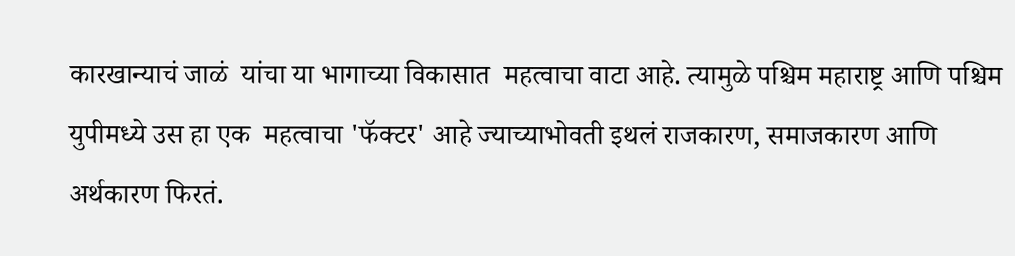कारखान्याचं जाळं  यांचा या भागाच्या विकासात  महत्वाचा वाटा आहे. त्यामुळे पश्चिम महाराष्ट्र आणि पश्चिम युपीमध्ये उस हा एक  महत्वाचा 'फॅक्टर' आहे ज्याच्याभोवती इथलं राजकारण, समाजकारण आणि अर्थकारण फिरतं.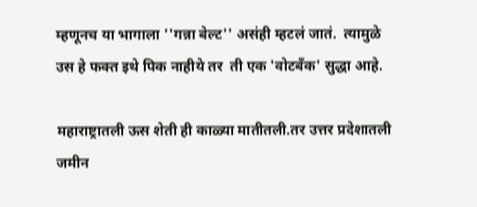म्हणूनच या भागाला ''गन्ना बेल्ट'' असंही म्हटलं जातं.  त्यामुळे उस हे फक्त इथे पिक नाहीये तर  ती एक 'वोटबँक' सुद्धा आहे.

महाराष्ट्रातली ऊस शेती ही काळ्या मातीतली.तर उत्तर प्रदेशातली जमीन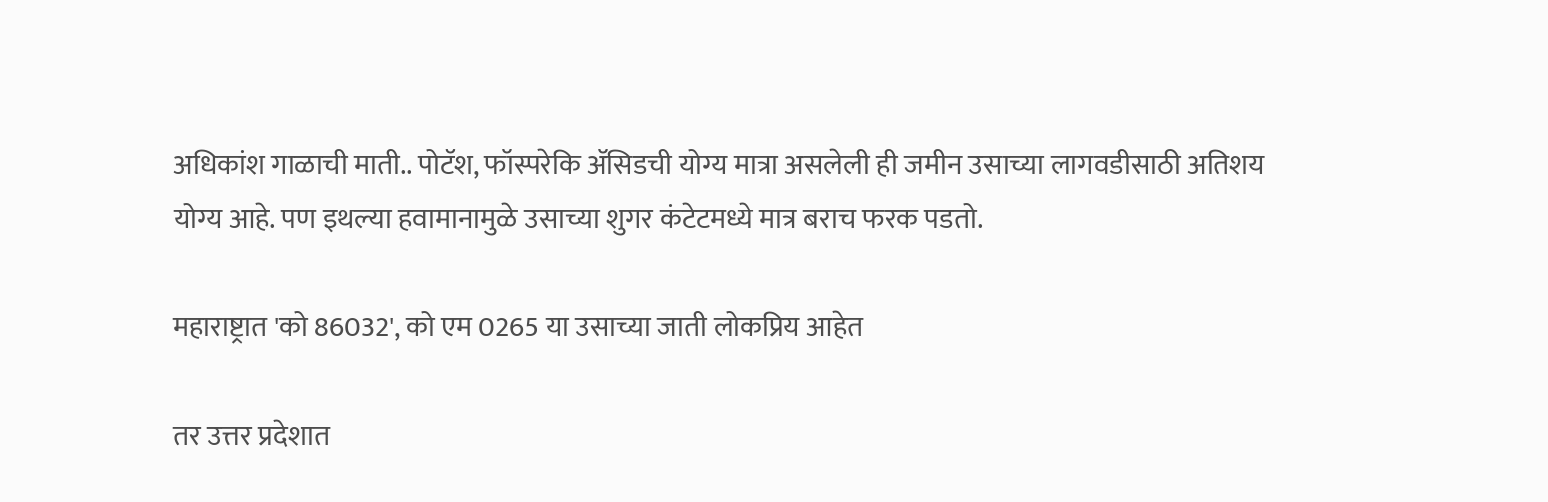अधिकांश गाळाची माती.. पोटॅश, फॉस्परेकि ॲसिडची योग्य मात्रा असलेली ही जमीन उसाच्या लागवडीसाठी अतिशय योग्य आहे. पण इथल्या हवामानामुळे उसाच्या शुगर कंटेटमध्ये मात्र बराच फरक पडतो.

महाराष्ट्रात 'को 86032', को एम 0265 या उसाच्या जाती लोकप्रिय आहेत

तर उत्तर प्रदेशात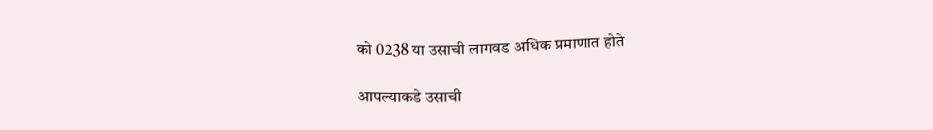को 0238 या उसाची लागवड अधिक प्रमाणात होते

आपल्याकडे उसाची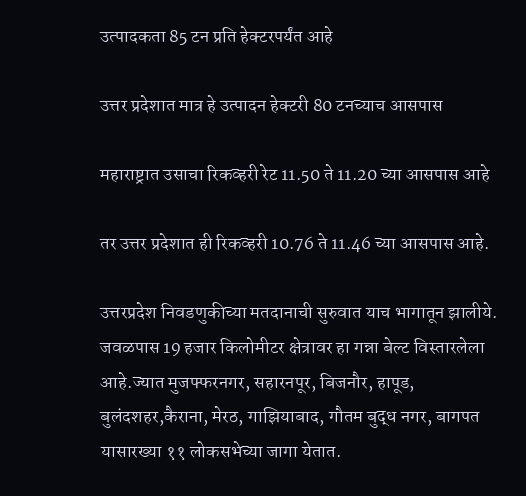उत्पादकता 85 टन प्रति हेक्टरपर्यंत आहे

उत्तर प्रदेशात मात्र हे उत्पादन हेक्टरी 80 टनच्याच आसपास

महाराष्ट्रात उसाचा रिकव्हरी रेट 11.50 ते 11.20 च्या आसपास आहे

तर उत्तर प्रदेशात ही रिकव्हरी 10.76 ते 11.46 च्या आसपास आहे.

उत्तरप्रदेश निवडणुकीच्या मतदानाची सुरुवात याच भागातून झालीये.  जवळपास 19 हजार किलोमीटर क्षेत्रावर हा गन्ना बेल्ट विस्तारलेला आहे.ज्यात मुजफ्फरनगर, सहारनपूर, बिजनौर, हापूड, बुलंदशहर,कैराना, मेरठ, गाझियाबाद, गौतम बुद्ध नगर, बागपत यासारख्या ११ लोकसभेच्या जागा येतात.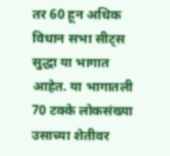तर 60 हून अधिक विधान सभा सीट्स सुद्धा या भागात आहेत. या भागातली 70 टक्के लोकसंख्या उसाच्या शेतीवर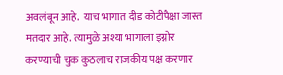अवलंबून आहे.  याच भागात दीड कोटीपैक्षा जास्त मतदार आहे. त्यामुळे अश्या भागाला इग्नोर करण्याची चुक कुठलाच राजकीय पक्ष करणार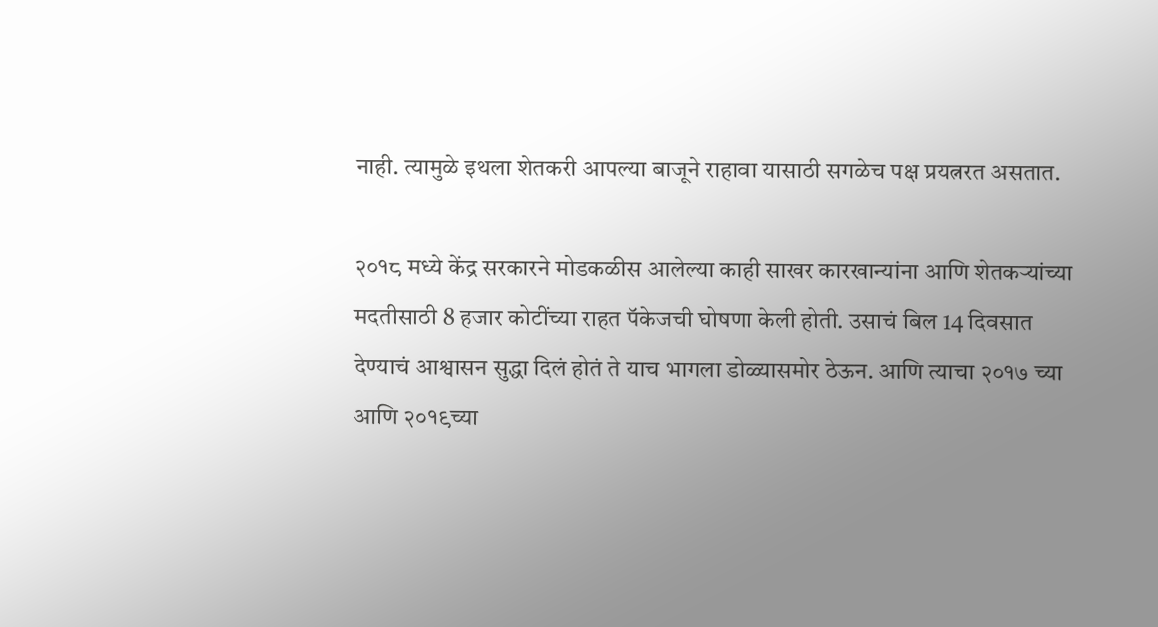नाही. त्यामुळे इथला शेतकरी आपल्या बाजूने राहावा यासाठी सगळेच पक्ष प्रयत्नरत असतात.

२०१८ मध्ये केंद्र सरकारने मोडकळीस आलेल्या काही साखर कारखान्यांना आणि शेतकऱ्यांच्या मदतीसाठी 8 हजार कोटींच्या राहत पॅकेजची घोषणा केली होती. उसाचं बिल 14 दिवसात देण्याचं आश्वासन सुद्धा दिलं होतं ते याच भागला डोळ्यासमोर ठेऊन. आणि त्याचा २०१७ च्या आणि २०१९च्या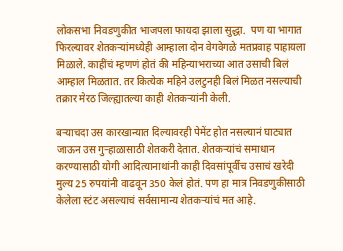लोकसभा निवडणुकीत भाजपला फायदा झाला सुद्धा.  पण या भागात फिरल्यावर शेतकऱ्यांमध्येही आम्हाला दोन वेगवेगळे मतप्रवाह पाहायला मिळाले. काहींचं म्हणणं होतं की महिन्याभराच्या आत उसाची बिलं आम्हाल मिळतात. तर कित्येक महिने उलटुनही बिलं मिळत नसल्याची तक्रार मेरठ जिल्ह्यातल्या काही शेतकऱ्यांनी केली.

बऱ्याचदा उस कारखान्यात दिल्यावरही पेमेंट होत नसल्यानं घाट्यात जाऊन उस गुऱ्हाळासाठी शेतकरी देतात. शेतकऱ्यांचं समाधान करण्यासाठी योगी आदित्यानाथांनी काही दिवसांपूर्वीच उसाचं खरेदी मुल्य 25 रुपयांनी वाढवून 350 केलं होतं. पण हा मात्र निवडणुकीसाठी केलेला स्टंट असल्याचं सर्वसामान्य शेतकऱ्यांचं मत आहे.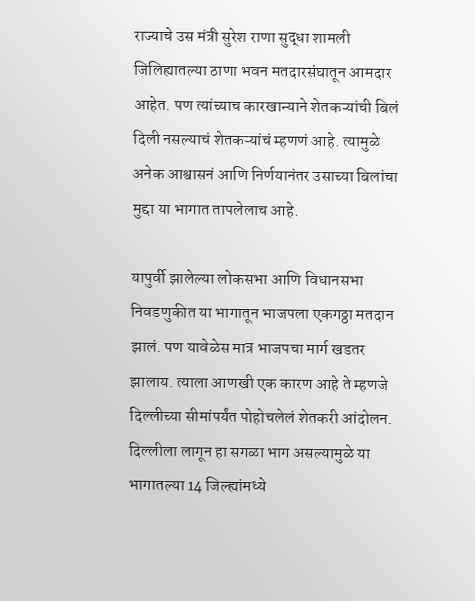राज्याचे उस मंत्री सुरेश राणा सुद्धा शामली जिलिह्यातल्या ठाणा भवन मतदारसंघातून आमदार आहेत. पण त्यांच्याच कारखान्याने शेतकऱ्यांची बिलं दिली नसल्याचं शेतकऱ्यांचं म्हणणं आहे. त्यामुळे अनेक आश्वासनं आणि निर्णयानंतर उसाच्या बिलांचा मुद्दा या भागात तापलेलाच आहे.

यापुर्वी झालेल्या लोकसभा आणि विधानसभा निवडणुकीत या भागातून भाजपला एकगठ्ठा मतदान झालं. पण यावेळेस मात्र भाजपचा मार्ग खडतर झालाय. त्याला आणखी एक कारण आहे ते म्हणजे दिल्लीच्या सीमांपर्यंत पोहोचलेलं शेतकरी आंदोलन. दिल्लीला लागून हा सगळा भाग असल्यामुळे या भागातल्या 14 जिल्ह्यांमध्ये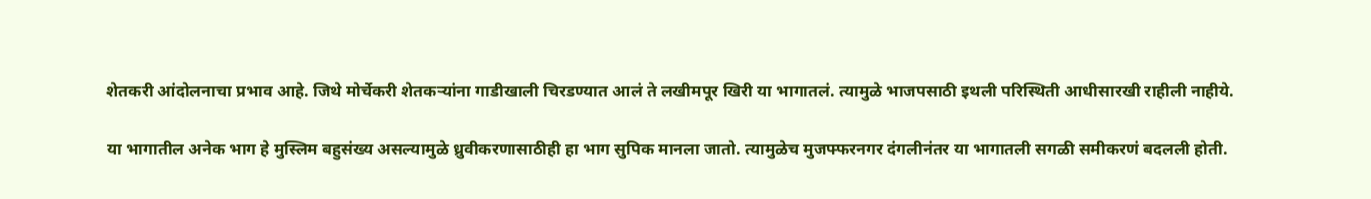शेतकरी आंदोलनाचा प्रभाव आहे. जिथे मोर्चेकरी शेतकऱ्यांना गाडीखाली चिरडण्यात आलं ते लखीमपूर खिरी या भागातलं. त्यामुळे भाजपसाठी इथली परिस्थिती आधीसारखी राहीली नाहीये.

या भागातील अनेक भाग हे मुस्लिम बहुसंख्य असल्यामुळे ध्रुवीकरणासाठीही हा भाग सुपिक मानला जातो. त्यामुळेच मुजफ्फरनगर दंगलीनंतर या भागातली सगळी समीकरणं बदलली होती.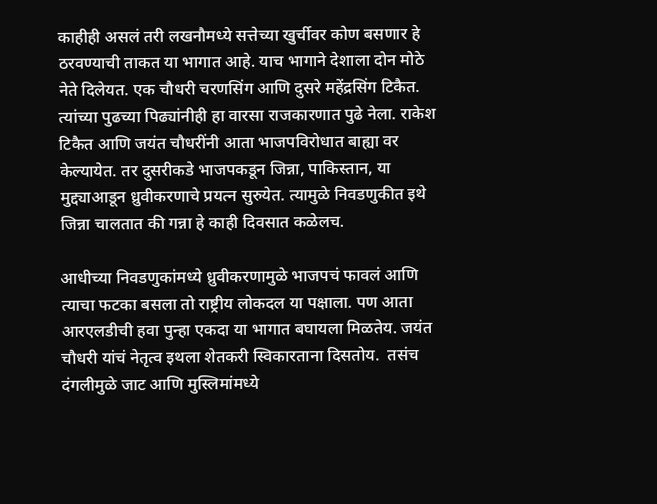काहीही असलं तरी लखनौमध्ये सत्तेच्या खुर्चीवर कोण बसणार हे ठरवण्याची ताकत या भागात आहे. याच भागाने देशाला दोन मोठे नेते दिलेयत. एक चौधरी चरणसिंग आणि दुसरे महेंद्रसिंग टिकैत. त्यांच्या पुढच्या पिढ्यांनीही हा वारसा राजकारणात पुढे नेला. राकेश टिकैत आणि जयंत चौधरींनी आता भाजपविरोधात बाह्या वर केल्यायेत. तर दुसरीकडे भाजपकडून जिन्ना, पाकिस्तान, या मुद्द्याआडून ध्रुवीकरणाचे प्रयत्न सुरुयेत. त्यामुळे निवडणुकीत इथे जिन्ना चालतात की गन्ना हे काही दिवसात कळेलच.

आधीच्या निवडणुकांमध्ये ध्रुवीकरणामुळे भाजपचं फावलं आणि त्याचा फटका बसला तो राष्ट्रीय लोकदल या पक्षाला. पण आता आरएलडीची हवा पुन्हा एकदा या भागात बघायला मिळतेय. जयंत चौधरी यांचं नेतृत्व इथला शेतकरी स्विकारताना दिसतोय.  तसंच दंगलीमुळे जाट आणि मुस्लिमांमध्ये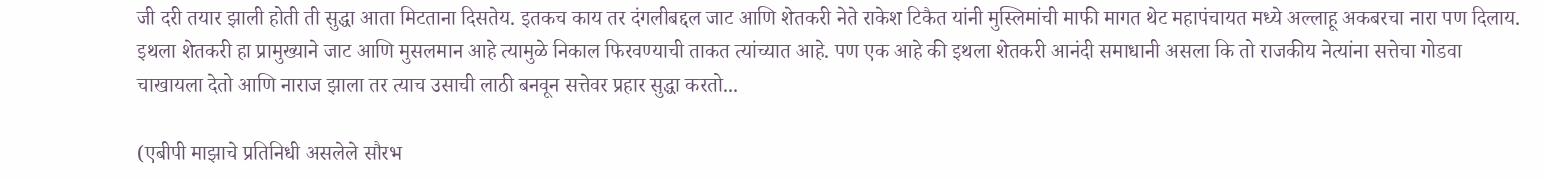जी दरी तयार झाली होती ती सुद्धा आता मिटताना दिसतेय. इतकच काय तर दंगलीबद्दल जाट आणि शेतकरी नेते राकेश टिकैत यांनी मुस्लिमांची माफी मागत थेट महापंचायत मध्ये अल्लाहू अकबरचा नारा पण दिलाय. इथला शेतकरी हा प्रामुख्याने जाट आणि मुसलमान आहे त्यामुळे निकाल फिरवण्याची ताकत त्यांच्यात आहे. पण एक आहे की इथला शेतकरी आनंदी समाधानी असला कि तो राजकीय नेत्यांना सत्तेचा गोडवा चाखायला देतो आणि नाराज झाला तर त्याच उसाची लाठी बनवून सत्तेवर प्रहार सुद्धा करतो...

(एबीपी माझाचे प्रतिनिधी असलेले सौरभ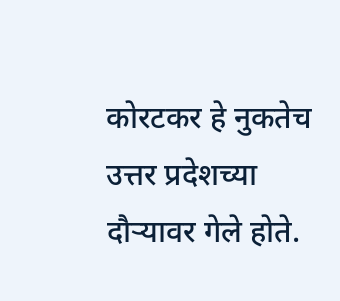कोरटकर हे नुकतेच उत्तर प्रदेशच्या दौऱ्यावर गेले होते.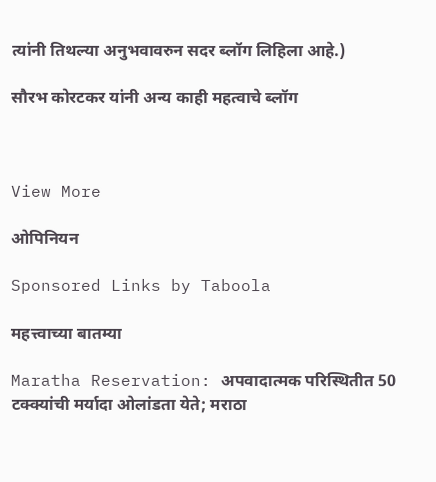त्यांनी तिथल्या अनुभवावरुन सदर ब्लॉग लिहिला आहे.)

सौरभ कोरटकर यांनी अन्य काही महत्वाचे ब्लॉग



View More

ओपिनियन

Sponsored Links by Taboola

महत्त्वाच्या बातम्या

Maratha Reservation: अपवादात्मक परिस्थितीत 50 टक्क्यांची मर्यादा ओलांडता येते; मराठा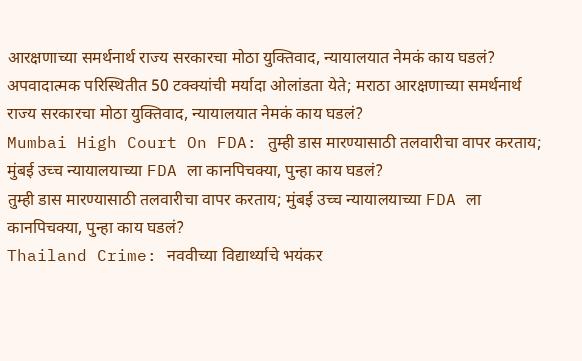आरक्षणाच्या समर्थनार्थ राज्य सरकारचा मोठा युक्तिवाद, न्यायालयात नेमकं काय घडलं?
अपवादात्मक परिस्थितीत 50 टक्क्यांची मर्यादा ओलांडता येते; मराठा आरक्षणाच्या समर्थनार्थ राज्य सरकारचा मोठा युक्तिवाद, न्यायालयात नेमकं काय घडलं?
Mumbai High Court On FDA: तुम्ही डास मारण्यासाठी तलवारीचा वापर करताय; मुंबई उच्च न्यायालयाच्या FDA ला कानपिचक्या, पुन्हा काय घडलं?
तुम्ही डास मारण्यासाठी तलवारीचा वापर करताय; मुंबई उच्च न्यायालयाच्या FDA ला कानपिचक्या, पुन्हा काय घडलं?
Thailand Crime: नववीच्या विद्यार्थ्याचे भयंकर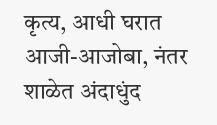कृत्य, आधी घरात आजी-आजोबा, नंतर शाळेत अंदाधुंद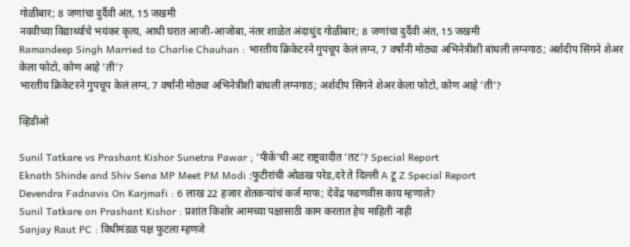गोळीबार; 8 जणांचा दुर्दैवी अंत, 15 जखमी
नववीच्या विद्यार्थ्याचे भयंकर कृत्य, आधी घरात आजी-आजोबा, नंतर शाळेत अंदाधुंद गोळीबार; 8 जणांचा दुर्दैवी अंत, 15 जखमी
Ramandeep Singh Married to Charlie Chauhan : भारतीय क्रिकेटरने गुपचूप केलं लग्न, 7 वर्षांनी मोठ्या अभिनेत्रीशी बांधली लग्नगाठ; अर्शदीप सिंगने शेअर केला फोटो, कोण आहे 'ती'?
भारतीय क्रिकेटरने गुपचूप केलं लग्न, 7 वर्षांनी मोठ्या अभिनेत्रीशी बांधली लग्नगाठ; अर्शदीप सिंगने शेअर केला फोटो, कोण आहे 'ती'?

व्हिडीओ

Sunil Tatkare vs Prashant Kishor Sunetra Pawar ; 'पीकें'ची अट राष्ट्रवादीत 'तट'? Special Report
Eknath Shinde and Shiv Sena MP Meet PM Modi :फुटीरांची ओळख परेड,दरे ते दिल्ली A टू Z Special Report
Devendra Fadnavis On Karjmafi : 6 लाख 22 हजार शेतकऱ्यांचं कर्ज माफ; देवेंद्र फडणवीस काय म्हणाले?
Sunil Tatkare on Prashant Kishor : प्रशांत किशोर आमच्या पक्षासाठी काम करतात हेच माहिती नाही
Sanjay Raut PC : विधीमंडळ पक्ष फुटला म्हणजे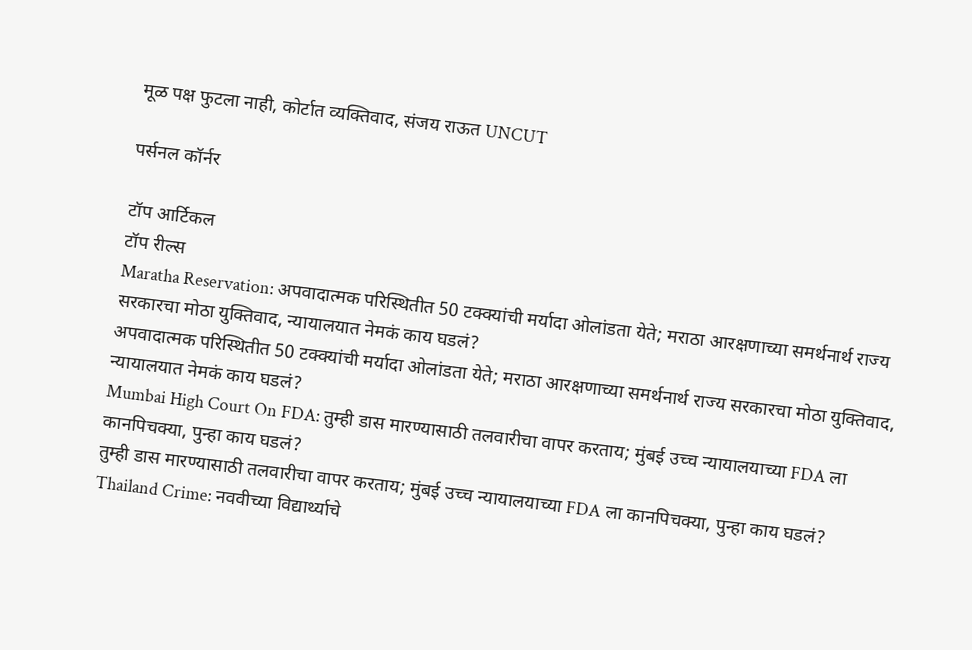मूळ पक्ष फुटला नाही, कोर्टात व्यक्तिवाद, संजय राऊत UNCUT

पर्सनल कॉर्नर

टॉप आर्टिकल
टॉप रील्स
Maratha Reservation: अपवादात्मक परिस्थितीत 50 टक्क्यांची मर्यादा ओलांडता येते; मराठा आरक्षणाच्या समर्थनार्थ राज्य सरकारचा मोठा युक्तिवाद, न्यायालयात नेमकं काय घडलं?
अपवादात्मक परिस्थितीत 50 टक्क्यांची मर्यादा ओलांडता येते; मराठा आरक्षणाच्या समर्थनार्थ राज्य सरकारचा मोठा युक्तिवाद, न्यायालयात नेमकं काय घडलं?
Mumbai High Court On FDA: तुम्ही डास मारण्यासाठी तलवारीचा वापर करताय; मुंबई उच्च न्यायालयाच्या FDA ला कानपिचक्या, पुन्हा काय घडलं?
तुम्ही डास मारण्यासाठी तलवारीचा वापर करताय; मुंबई उच्च न्यायालयाच्या FDA ला कानपिचक्या, पुन्हा काय घडलं?
Thailand Crime: नववीच्या विद्यार्थ्याचे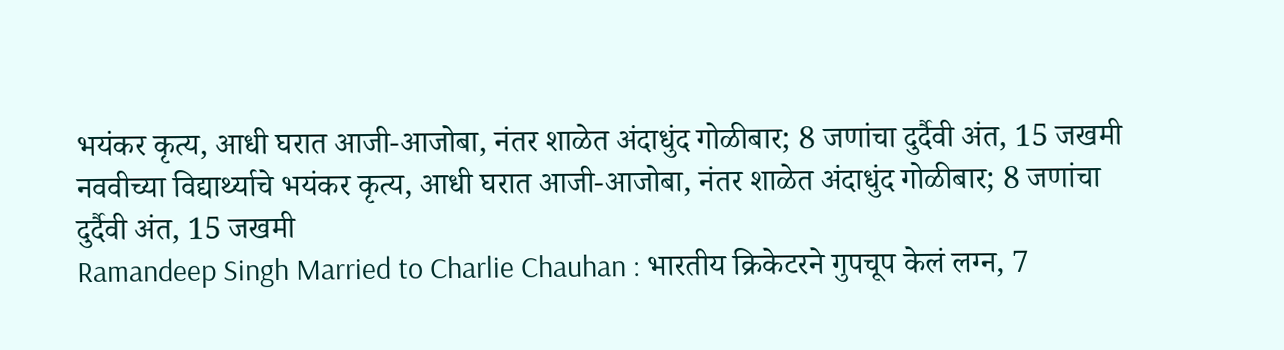भयंकर कृत्य, आधी घरात आजी-आजोबा, नंतर शाळेत अंदाधुंद गोळीबार; 8 जणांचा दुर्दैवी अंत, 15 जखमी
नववीच्या विद्यार्थ्याचे भयंकर कृत्य, आधी घरात आजी-आजोबा, नंतर शाळेत अंदाधुंद गोळीबार; 8 जणांचा दुर्दैवी अंत, 15 जखमी
Ramandeep Singh Married to Charlie Chauhan : भारतीय क्रिकेटरने गुपचूप केलं लग्न, 7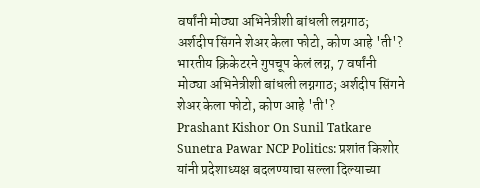वर्षांनी मोठ्या अभिनेत्रीशी बांधली लग्नगाठ; अर्शदीप सिंगने शेअर केला फोटो, कोण आहे 'ती'?
भारतीय क्रिकेटरने गुपचूप केलं लग्न, 7 वर्षांनी मोठ्या अभिनेत्रीशी बांधली लग्नगाठ; अर्शदीप सिंगने शेअर केला फोटो, कोण आहे 'ती'?
Prashant Kishor On Sunil Tatkare Sunetra Pawar NCP Politics: प्रशांत किशोर यांनी प्रदेशाध्यक्ष बदलण्याचा सल्ला दिल्याच्या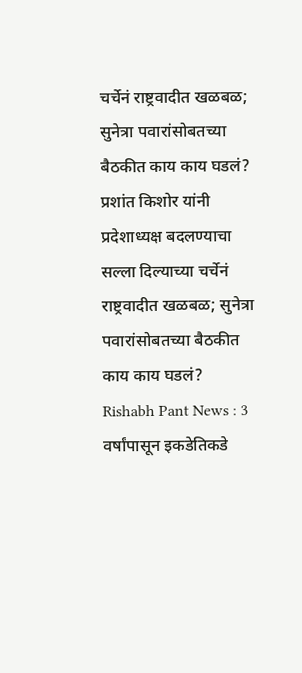चर्चेनं राष्ट्रवादीत खळबळ; सुनेत्रा पवारांसोबतच्या बैठकीत काय काय घडलं?
प्रशांत किशोर यांनी प्रदेशाध्यक्ष बदलण्याचा सल्ला दिल्याच्या चर्चेनं राष्ट्रवादीत खळबळ; सुनेत्रा पवारांसोबतच्या बैठकीत काय काय घडलं?
Rishabh Pant News : 3 वर्षांपासून इकडेतिकडे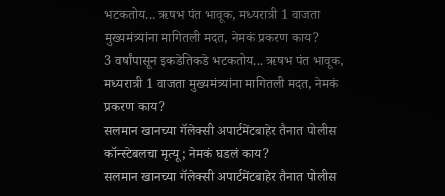भटकतोय... ऋषभ पंत भावूक, मध्यरात्री 1 वाजता मुख्यमंत्र्यांना मागितली मदत, नेमकं प्रकरण काय?
3 वर्षांपासून इकडेतिकडे भटकतोय... ऋषभ पंत भावूक, मध्यरात्री 1 वाजता मुख्यमंत्र्यांना मागितली मदत, नेमकं प्रकरण काय?
सलमान खानच्या गॅलेक्सी अपार्टमेंटबाहेर तैनात पोलीस कॉन्स्टेबलचा मृत्यू; नेमकं घडलं काय?
सलमान खानच्या गॅलेक्सी अपार्टमेंटबाहेर तैनात पोलीस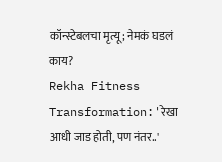कॉन्स्टेबलचा मृत्यू; नेमकं घडलं काय?
Rekha Fitness Transformation:'रेखा आधी जाड होती, पण नंतर..'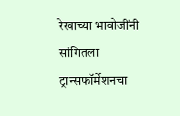रेखाच्या भावोजींनी  सांगितला ट्रान्सफॉर्मेशनचा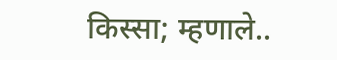किस्सा; म्हणाले..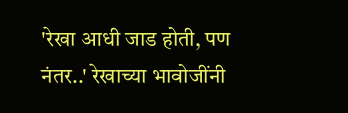'रेखा आधी जाड होती, पण नंतर..' रेखाच्या भावोजींनी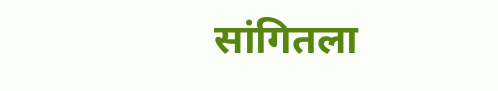सांगितला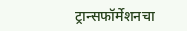ट्रान्सफॉर्मेशनचा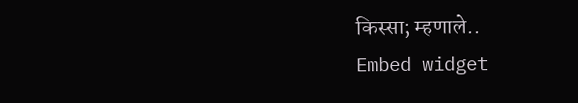किस्सा; म्हणाले..
Embed widget